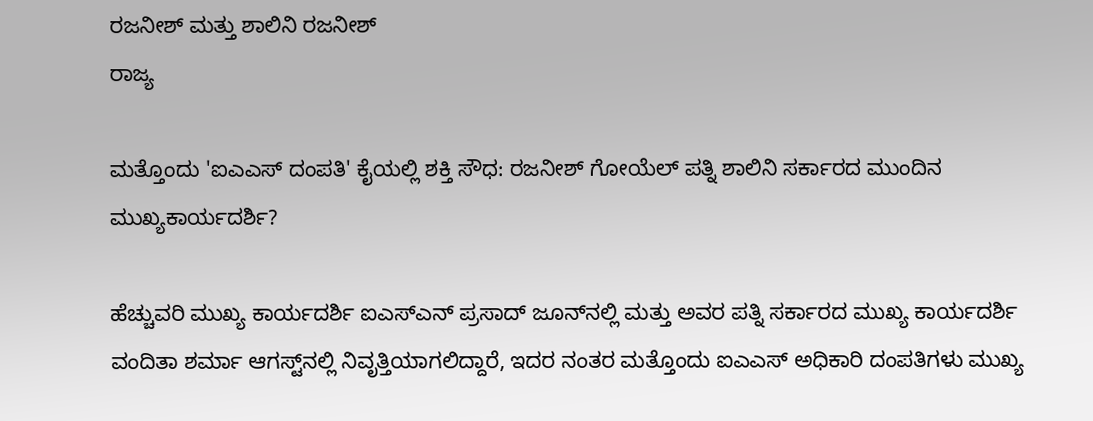ರಜನೀಶ್ ಮತ್ತು ಶಾಲಿನಿ ರಜನೀಶ್
ರಾಜ್ಯ

ಮತ್ತೊಂದು 'ಐಎಎಸ್ ದಂಪತಿ' ಕೈಯಲ್ಲಿ ಶಕ್ತಿ ಸೌಧ: ರಜನೀಶ್ ಗೋಯೆಲ್ ಪತ್ನಿ ಶಾಲಿನಿ ಸರ್ಕಾರದ ಮುಂದಿನ ಮುಖ್ಯಕಾರ್ಯದರ್ಶಿ?

ಹೆಚ್ಚುವರಿ ಮುಖ್ಯ ಕಾರ್ಯದರ್ಶಿ ಐಎಸ್‌ಎನ್ ಪ್ರಸಾದ್ ಜೂನ್‌ನಲ್ಲಿ ಮತ್ತು ಅವರ ಪತ್ನಿ ಸರ್ಕಾರದ ಮುಖ್ಯ ಕಾರ್ಯದರ್ಶಿ ವಂದಿತಾ ಶರ್ಮಾ ಆಗಸ್ಟ್‌ನಲ್ಲಿ ನಿವೃತ್ತಿಯಾಗಲಿದ್ದಾರೆ, ಇದರ ನಂತರ ಮತ್ತೊಂದು ಐಎಎಸ್ ಅಧಿಕಾರಿ ದಂಪತಿಗಳು ಮುಖ್ಯ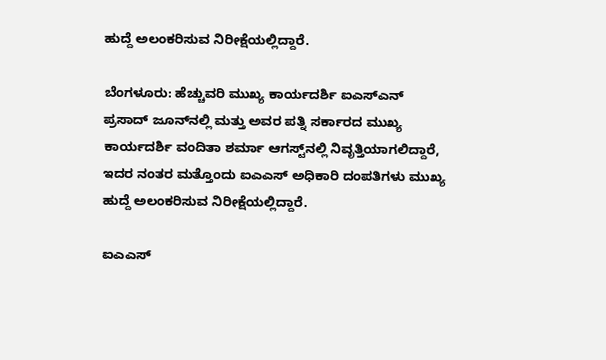ಹುದ್ದೆ ಅಲಂಕರಿಸುವ ನಿರೀಕ್ಷೆಯಲ್ಲಿದ್ದಾರೆ.

ಬೆಂಗಳೂರು: ಹೆಚ್ಚುವರಿ ಮುಖ್ಯ ಕಾರ್ಯದರ್ಶಿ ಐಎಸ್‌ಎನ್ ಪ್ರಸಾದ್ ಜೂನ್‌ನಲ್ಲಿ ಮತ್ತು ಅವರ ಪತ್ನಿ ಸರ್ಕಾರದ ಮುಖ್ಯ ಕಾರ್ಯದರ್ಶಿ ವಂದಿತಾ ಶರ್ಮಾ ಆಗಸ್ಟ್‌ನಲ್ಲಿ ನಿವೃತ್ತಿಯಾಗಲಿದ್ದಾರೆ, ಇದರ ನಂತರ ಮತ್ತೊಂದು ಐಎಎಸ್ ಅಧಿಕಾರಿ ದಂಪತಿಗಳು ಮುಖ್ಯ ಹುದ್ದೆ ಅಲಂಕರಿಸುವ ನಿರೀಕ್ಷೆಯಲ್ಲಿದ್ದಾರೆ.

ಐಎಎಸ್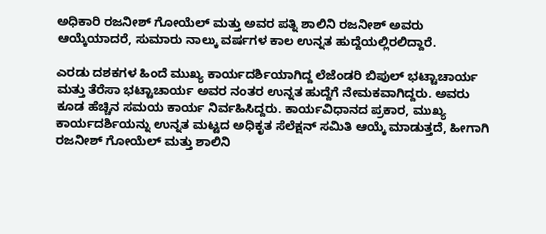ಅಧಿಕಾರಿ ರಜನೀಶ್ ಗೋಯೆಲ್ ಮತ್ತು ಅವರ ಪತ್ನಿ ಶಾಲಿನಿ ರಜನೀಶ್ ಅವರು ಆಯ್ಕೆಯಾದರೆ, ಸುಮಾರು ನಾಲ್ಕು ವರ್ಷಗಳ ಕಾಲ ಉನ್ನತ ಹುದ್ದೆಯಲ್ಲಿರಲಿದ್ದಾರೆ.

ಎರಡು ದಶಕಗಳ ಹಿಂದೆ ಮುಖ್ಯ ಕಾರ್ಯದರ್ಶಿಯಾಗಿದ್ದ ಲೆಜೆಂಡರಿ ಬಿಪುಲ್ ಭಟ್ಟಾಚಾರ್ಯ ಮತ್ತು ತೆರೆಸಾ ಭಟ್ಟಾಚಾರ್ಯ ಅವರ ನಂತರ ಉನ್ನತ ಹುದ್ದೆಗೆ ನೇಮಕವಾಗಿದ್ದರು. ಅವರು ಕೂಡ ಹೆಚ್ಚಿನ ಸಮಯ ಕಾರ್ಯ ನಿರ್ವಹಿಸಿದ್ದರು. ಕಾರ್ಯವಿಧಾನದ ಪ್ರಕಾರ, ಮುಖ್ಯ ಕಾರ್ಯದರ್ಶಿಯನ್ನು ಉನ್ನತ ಮಟ್ಟದ ಅಧಿಕೃತ ಸೆಲೆಕ್ಷನ್ ಸಮಿತಿ ಆಯ್ಕೆ ಮಾಡುತ್ತದೆ, ಹೀಗಾಗಿ ರಜನೀಶ್ ಗೋಯೆಲ್ ಮತ್ತು ಶಾಲಿನಿ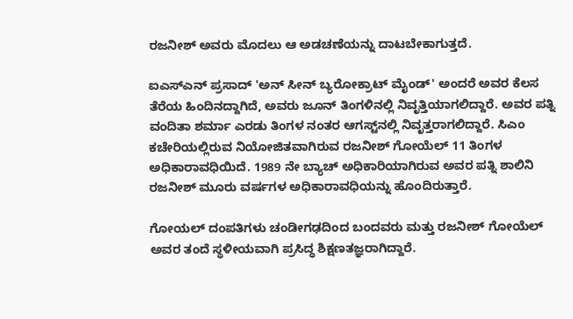ರಜನೀಶ್ ಅವರು ಮೊದಲು ಆ ಅಡಚಣೆಯನ್ನು ದಾಟಬೇಕಾಗುತ್ತದೆ.

ಐಎಸ್ಎನ್ ಪ್ರಸಾದ್ 'ಅನ್ ಸೀನ್ ಬ್ಯರೋಕ್ರಾಟ್ ಮೈಂಡ್' ಅಂದರೆ ಅವರ ಕೆಲಸ ತೆರೆಯ ಹಿಂದಿನದ್ದಾಗಿದೆ, ಅವರು ಜೂನ್ ತಿಂಗಳಿನಲ್ಲಿ ನಿವೃತ್ತಿಯಾಗಲಿದ್ದಾರೆ. ಅವರ ಪತ್ನಿ ವಂದಿತಾ ಶರ್ಮಾ ಎರಡು ತಿಂಗಳ ನಂತರ ಆಗಸ್ಟ್‌ನಲ್ಲಿ ನಿವೃತ್ತರಾಗಲಿದ್ದಾರೆ. ಸಿಎಂ ಕಚೇರಿಯಲ್ಲಿರುವ ನಿಯೋಜಿತವಾಗಿರುವ ರಜನೀಶ್ ಗೋಯೆಲ್ 11 ತಿಂಗಳ ಅಧಿಕಾರಾವಧಿಯಿದೆ. 1989 ನೇ ಬ್ಯಾಚ್ ಅಧಿಕಾರಿಯಾಗಿರುವ ಅವರ ಪತ್ನಿ ಶಾಲಿನಿ ರಜನೀಶ್ ಮೂರು ವರ್ಷಗಳ ಅಧಿಕಾರಾವಧಿಯನ್ನು ಹೊಂದಿರುತ್ತಾರೆ.

ಗೋಯಲ್ ದಂಪತಿಗಳು ಚಂಡೀಗಢದಿಂದ ಬಂದವರು ಮತ್ತು ರಜನೀಶ್ ಗೋಯೆಲ್ ಅವರ ತಂದೆ ಸ್ಥಳೀಯವಾಗಿ ಪ್ರಸಿದ್ಧ ಶಿಕ್ಷಣತಜ್ಞರಾಗಿದ್ದಾರೆ.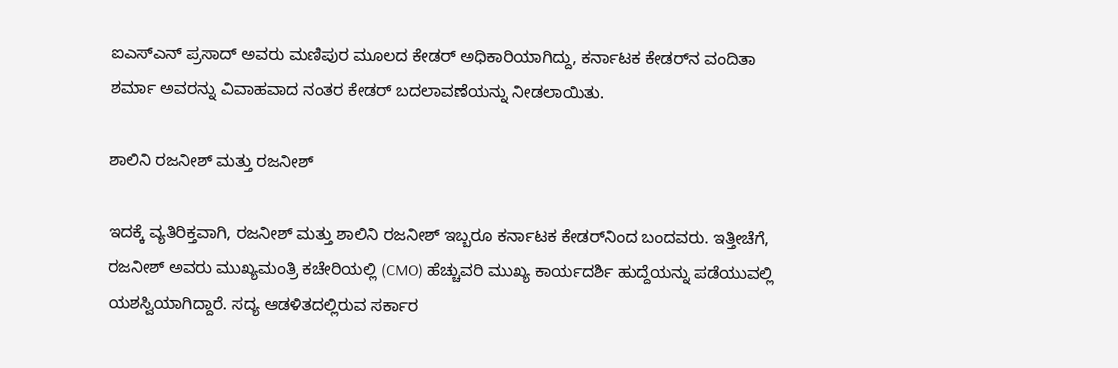ಐಎಸ್‌ಎನ್ ಪ್ರಸಾದ್ ಅವರು ಮಣಿಪುರ ಮೂಲದ ಕೇಡರ್ ಅಧಿಕಾರಿಯಾಗಿದ್ದು, ಕರ್ನಾಟಕ ಕೇಡರ್‌ನ ವಂದಿತಾ ಶರ್ಮಾ ಅವರನ್ನು ವಿವಾಹವಾದ ನಂತರ ಕೇಡರ್ ಬದಲಾವಣೆಯನ್ನು ನೀಡಲಾಯಿತು.

ಶಾಲಿನಿ ರಜನೀಶ್ ಮತ್ತು ರಜನೀಶ್

ಇದಕ್ಕೆ ವ್ಯತಿರಿಕ್ತವಾಗಿ, ರಜನೀಶ್ ಮತ್ತು ಶಾಲಿನಿ ರಜನೀಶ್ ಇಬ್ಬರೂ ಕರ್ನಾಟಕ ಕೇಡರ್‌ನಿಂದ ಬಂದವರು. ಇತ್ತೀಚೆಗೆ, ರಜನೀಶ್ ಅವರು ಮುಖ್ಯಮಂತ್ರಿ ಕಚೇರಿಯಲ್ಲಿ (CMO) ಹೆಚ್ಚುವರಿ ಮುಖ್ಯ ಕಾರ್ಯದರ್ಶಿ ಹುದ್ದೆಯನ್ನು ಪಡೆಯುವಲ್ಲಿ ಯಶಸ್ವಿಯಾಗಿದ್ದಾರೆ. ಸದ್ಯ ಆಡಳಿತದಲ್ಲಿರುವ ಸರ್ಕಾರ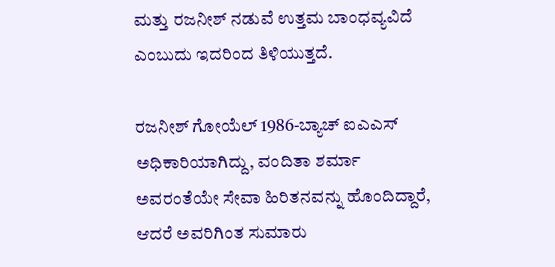ಮತ್ತು ರಜನೀಶ್ ನಡುವೆ ಉತ್ತಮ ಬಾಂಧವ್ಯವಿದೆ ಎಂಬುದು ಇದರಿಂದ ತಿಳಿಯುತ್ತದೆ.

ರಜನೀಶ್ ಗೋಯೆಲ್ 1986-ಬ್ಯಾಚ್ ಐಎಎಸ್ ಅಧಿಕಾರಿಯಾಗಿದ್ದು, ವಂದಿತಾ ಶರ್ಮಾ ಅವರಂತೆಯೇ ಸೇವಾ ಹಿರಿತನವನ್ನು ಹೊಂದಿದ್ದಾರೆ, ಆದರೆ ಅವರಿಗಿಂತ ಸುಮಾರು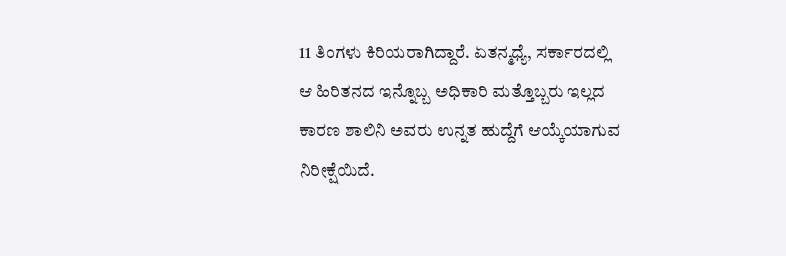11 ತಿಂಗಳು ಕಿರಿಯರಾಗಿದ್ದಾರೆ. ಏತನ್ಮಧ್ಯೆ, ಸರ್ಕಾರದಲ್ಲಿ ಆ ಹಿರಿತನದ ಇನ್ನೊಬ್ಬ ಅಧಿಕಾರಿ ಮತ್ತೊಬ್ಬರು ಇಲ್ಲದ ಕಾರಣ ಶಾಲಿನಿ ಅವರು ಉನ್ನತ ಹುದ್ದೆಗೆ ಆಯ್ಕೆಯಾಗುವ ನಿರೀಕ್ಷೆಯಿದೆ.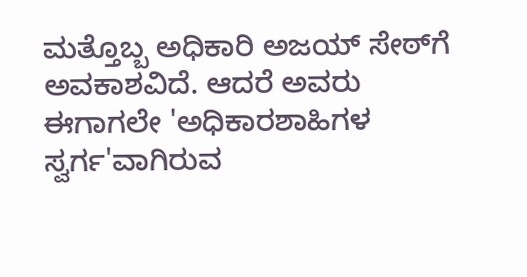ಮತ್ತೊಬ್ಬ ಅಧಿಕಾರಿ ಅಜಯ್ ಸೇಠ್‌ಗೆ ಅವಕಾಶವಿದೆ. ಆದರೆ ಅವರು ಈಗಾಗಲೇ 'ಅಧಿಕಾರಶಾಹಿಗಳ ಸ್ವರ್ಗ'ವಾಗಿರುವ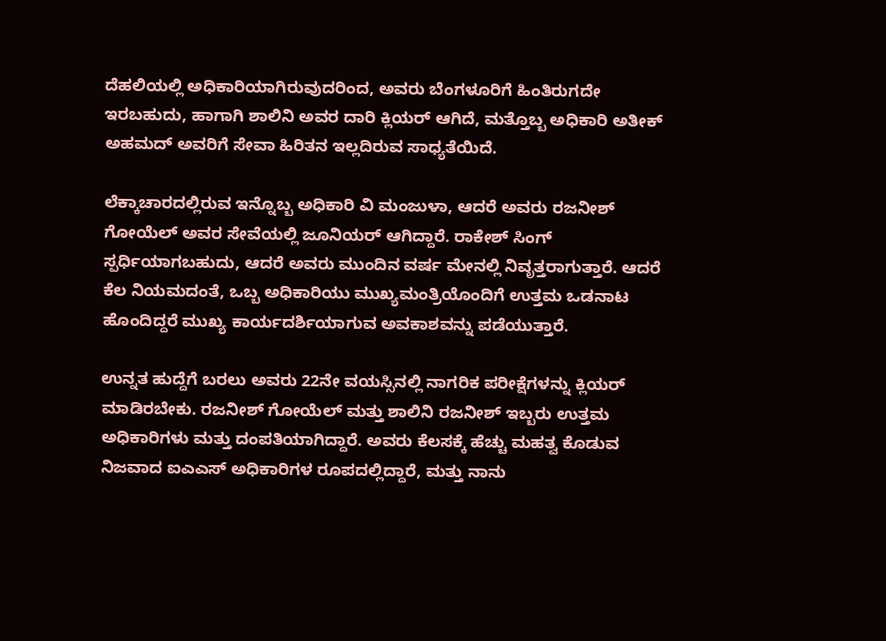ದೆಹಲಿಯಲ್ಲಿ ಅಧಿಕಾರಿಯಾಗಿರುವುದರಿಂದ, ಅವರು ಬೆಂಗಳೂರಿಗೆ ಹಿಂತಿರುಗದೇ ಇರಬಹುದು, ಹಾಗಾಗಿ ಶಾಲಿನಿ ಅವರ ದಾರಿ ಕ್ಲಿಯರ್ ಆಗಿದೆ, ಮತ್ತೊಬ್ಬ ಅಧಿಕಾರಿ ಅತೀಕ್ ಅಹಮದ್ ಅವರಿಗೆ ಸೇವಾ ಹಿರಿತನ ಇಲ್ಲದಿರುವ ಸಾಧ್ಯತೆಯಿದೆ.

ಲೆಕ್ಕಾಚಾರದಲ್ಲಿರುವ ಇನ್ನೊಬ್ಬ ಅಧಿಕಾರಿ ವಿ ಮಂಜುಳಾ, ಆದರೆ ಅವರು ರಜನೀಶ್ ಗೋಯೆಲ್ ಅವರ ಸೇವೆಯಲ್ಲಿ ಜೂನಿಯರ್ ಆಗಿದ್ದಾರೆ. ರಾಕೇಶ್ ಸಿಂಗ್ ಸ್ಪರ್ಧಿಯಾಗಬಹುದು, ಆದರೆ ಅವರು ಮುಂದಿನ ವರ್ಷ ಮೇನಲ್ಲಿ ನಿವೃತ್ತರಾಗುತ್ತಾರೆ. ಆದರೆ ಕೆಲ ನಿಯಮದಂತೆ, ಒಬ್ಬ ಅಧಿಕಾರಿಯು ಮುಖ್ಯಮಂತ್ರಿಯೊಂದಿಗೆ ಉತ್ತಮ ಒಡನಾಟ ಹೊಂದಿದ್ದರೆ ಮುಖ್ಯ ಕಾರ್ಯದರ್ಶಿಯಾಗುವ ಅವಕಾಶವನ್ನು ಪಡೆಯುತ್ತಾರೆ.

ಉನ್ನತ ಹುದ್ದೆಗೆ ಬರಲು ಅವರು 22ನೇ ವಯಸ್ಸಿನಲ್ಲಿ ನಾಗರಿಕ ಪರೀಕ್ಷೆಗಳನ್ನು ಕ್ಲಿಯರ್ ಮಾಡಿರಬೇಕು. ರಜನೀಶ್ ಗೋಯೆಲ್ ಮತ್ತು ಶಾಲಿನಿ ರಜನೀಶ್ ಇಬ್ಬರು ಉತ್ತಮ ಅಧಿಕಾರಿಗಳು ಮತ್ತು ದಂಪತಿಯಾಗಿದ್ದಾರೆ. ಅವರು ಕೆಲಸಕ್ಕೆ ಹೆಚ್ಚು ಮಹತ್ವ ಕೊಡುವ ನಿಜವಾದ ಐಎಎಸ್ ಅಧಿಕಾರಿಗಳ ರೂಪದಲ್ಲಿದ್ದಾರೆ, ಮತ್ತು ನಾನು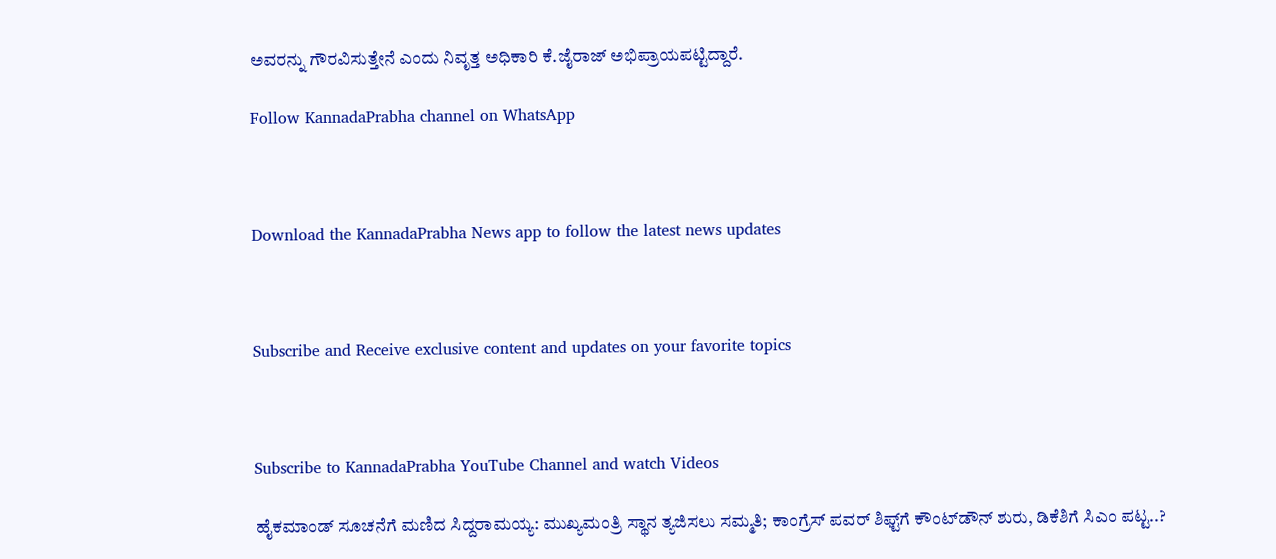ಅವರನ್ನು ಗೌರವಿಸುತ್ತೇನೆ ಎಂದು ನಿವೃತ್ತ ಅಧಿಕಾರಿ ಕೆ.ಜೈರಾಜ್ ಅಭಿಪ್ರಾಯಪಟ್ಟಿದ್ದಾರೆ.

Follow KannadaPrabha channel on WhatsApp



Download the KannadaPrabha News app to follow the latest news updates



Subscribe and Receive exclusive content and updates on your favorite topics



Subscribe to KannadaPrabha YouTube Channel and watch Videos

ಹೈಕಮಾಂಡ್ ಸೂಚನೆಗೆ ಮಣಿದ ಸಿದ್ದರಾಮಯ್ಯ: ಮುಖ್ಯಮಂತ್ರಿ ಸ್ಥಾನ ತ್ಯಜಿಸಲು ಸಮ್ಮತಿ; ಕಾಂಗ್ರೆಸ್ ಪವರ್ ಶಿಫ್ಟ್‌ಗೆ ಕೌಂಟ್‌ಡೌನ್ ಶುರು, ಡಿಕೆಶಿಗೆ ಸಿಎಂ ಪಟ್ಟ..?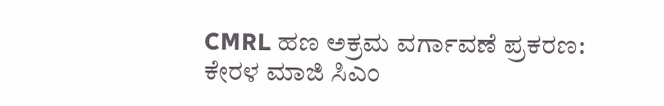CMRL ಹಣ ಅಕ್ರಮ ವರ್ಗಾವಣೆ ಪ್ರಕರಣ: ಕೇರಳ ಮಾಜಿ ಸಿಎಂ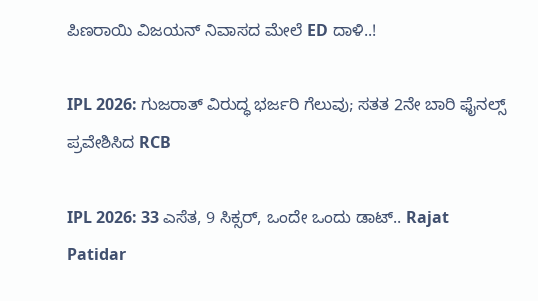ಪಿಣರಾಯಿ ವಿಜಯನ್ ನಿವಾಸದ ಮೇಲೆ ED ದಾಳಿ..!

IPL 2026: ಗುಜರಾತ್ ವಿರುದ್ಧ ಭರ್ಜರಿ ಗೆಲುವು; ಸತತ 2ನೇ ಬಾರಿ ಫೈನಲ್ಸ್ ಪ್ರವೇಶಿಸಿದ RCB

IPL 2026: 33 ಎಸೆತ, 9 ಸಿಕ್ಸರ್, ಒಂದೇ ಒಂದು ಡಾಟ್.. Rajat Patidar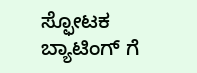ಸ್ಫೋಟಕ ಬ್ಯಾಟಿಂಗ್ ಗೆ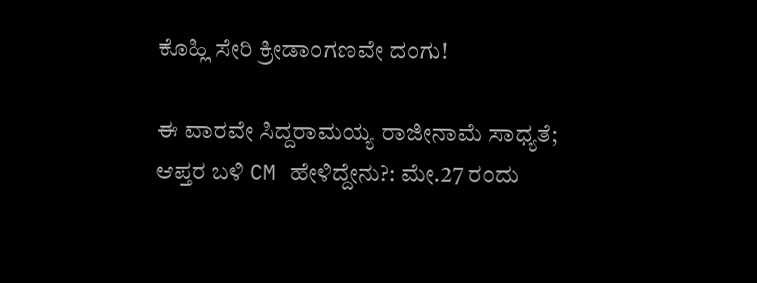ಕೊಹ್ಲಿ ಸೇರಿ ಕ್ರೀಡಾಂಗಣವೇ ದಂಗು!

ಈ ವಾರವೇ ಸಿದ್ದರಾಮಯ್ಯ ರಾಜೀನಾಮೆ ಸಾಧ್ಯತೆ; ಆಪ್ತರ ಬಳಿ CM ಹೇಳಿದ್ದೇನು?: ಮೇ.27 ರಂದು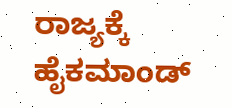ರಾಜ್ಯಕ್ಕೆ ಹೈಕಮಾಂಡ್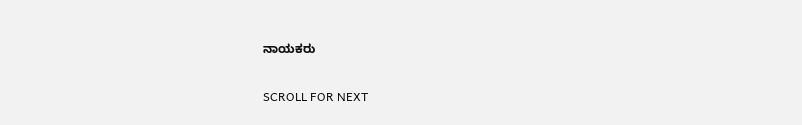ನಾಯಕರು

SCROLL FOR NEXT